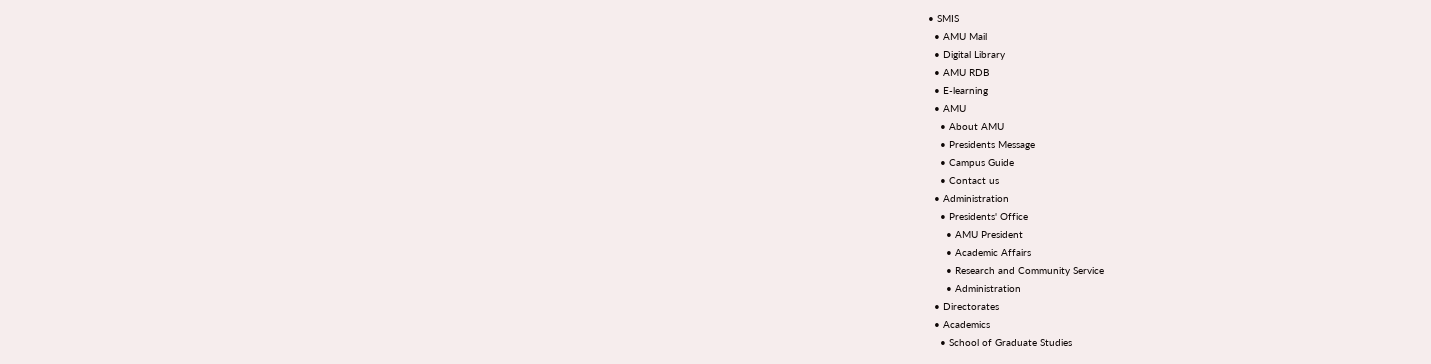• SMIS
  • AMU Mail
  • Digital Library
  • AMU RDB
  • E-learning
  • AMU
    • About AMU
    • Presidents Message
    • Campus Guide
    • Contact us
  • Administration
    • Presidents' Office
      • AMU President
      • Academic Affairs
      • Research and Community Service
      • Administration
  • Directorates
  • Academics
    • School of Graduate Studies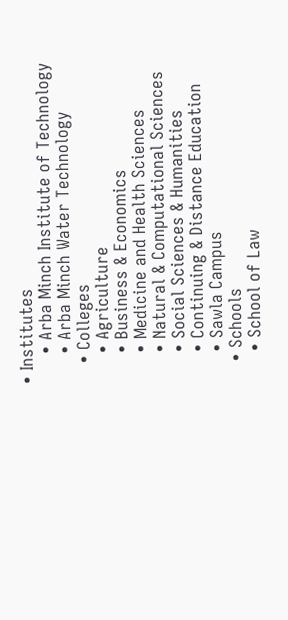• Institutes
      • Arba Minch Institute of Technology
      • Arba Minch Water Technology
    • Colleges
      • Agriculture
      • Business & Economics
      • Medicine and Health Sciences
      • Natural & Computational Sciences
      • Social Sciences & Humanities
      • Continuing & Distance Education
      • Sawla Campus
    • Schools
      • School of Law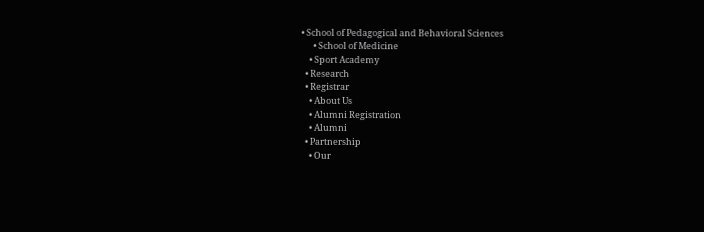• School of Pedagogical and Behavioral Sciences
      • School of Medicine
    • Sport Academy
  • Research
  • Registrar
    • About Us
    • Alumni Registration
    • Alumni
  • Partnership
    • Our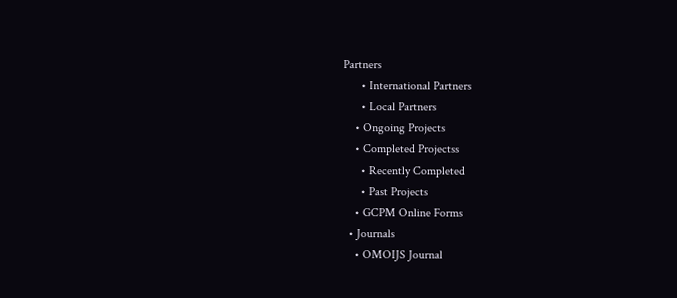Partners
      • International Partners
      • Local Partners
    • Ongoing Projects
    • Completed Projectss
      • Recently Completed
      • Past Projects
    • GCPM Online Forms
  • Journals
    • OMOIJS Journal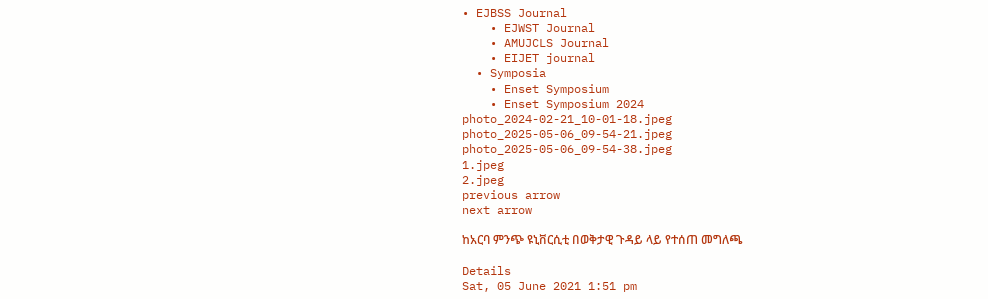• EJBSS Journal
    • EJWST Journal
    • AMUJCLS Journal
    • EIJET journal
  • Symposia
    • Enset Symposium
    • Enset Symposium 2024
photo_2024-02-21_10-01-18.jpeg
photo_2025-05-06_09-54-21.jpeg
photo_2025-05-06_09-54-38.jpeg
1.jpeg
2.jpeg
previous arrow
next arrow

ከአርባ ምንጭ ዩኒቨርሲቲ በወቅታዊ ጉዳይ ላይ የተሰጠ መግለጫ

Details
Sat, 05 June 2021 1:51 pm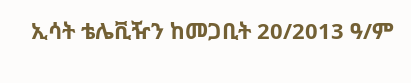ኢሳት ቴሌቪዥን ከመጋቢት 20/2013 ዓ/ም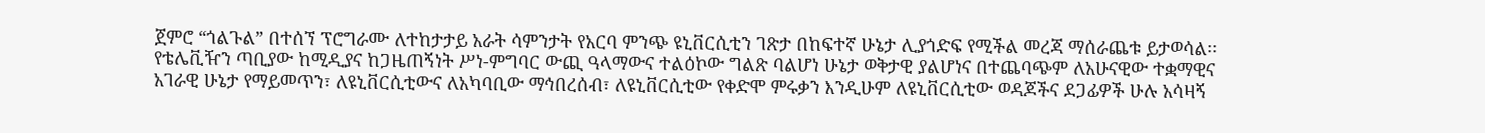ጀምሮ “ጎልጉል” በተሰኘ ፕሮግራሙ ለተከታታይ አራት ሳምንታት የአርባ ምንጭ ዩኒቨርሲቲን ገጽታ በከፍተኛ ሁኔታ ሊያጎድፍ የሚችል መረጃ ማሰራጨቱ ይታወሳል፡፡ የቴሌቪዥን ጣቢያው ከሚዲያና ከጋዜጠኝነት ሥነ-ምግባር ውጪ ዓላማውና ተልዕኮው ግልጽ ባልሆነ ሁኔታ ወቅታዊ ያልሆነና በተጨባጭም ለአሁናዊው ተቋማዊና አገራዊ ሁኔታ የማይመጥን፣ ለዩኒቨርሲቲውና ለአካባቢው ማኅበረሰብ፣ ለዩኒቨርሲቲው የቀድሞ ምሩቃን እንዲሁም ለዩኒቨርሲቲው ወዳጆችና ደጋፊዎች ሁሉ አሳዛኝ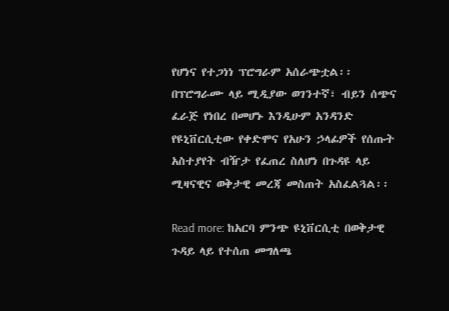የሆነና የተጋነነ ፕሮግራም አሰራጭቷል፡፡ በፕሮግራሙ ላይ ሚዲያው ወገንተኛ፣ ብይን ሰጭና ፈራጅ የነበረ በመሆኑ እንዲሁም አንዳንድ የዩኒቨርሲቲው የቀድሞና የአሁን ኃላፊዎች የሰጡት አስተያየት ብዥታ የፈጠረ ስለሆነ በጉዳዩ ላይ ሚዛናዊና ወቅታዊ መረጃ መስጠት አስፈልጓል፡፡

Read more: ከአርባ ምንጭ ዩኒቨርሲቲ በወቅታዊ ጉዳይ ላይ የተሰጠ መግለጫ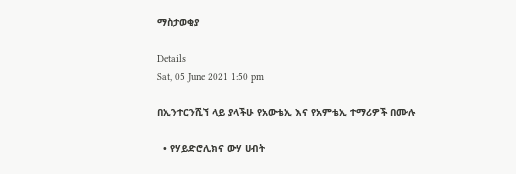ማስታወቂያ

Details
Sat, 05 June 2021 1:50 pm

በኢንተርንሺኘ ላይ ያላችሁ የአውቴኢ እና የአምቴኢ ተማሪዎች በሙሉ

  • የሃይድሮሊክና ውሃ ሀብት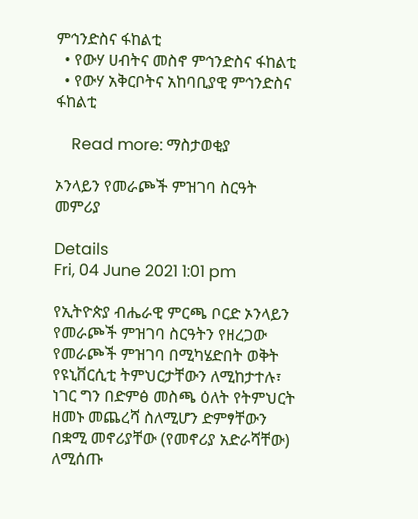ምኅንድስና ፋከልቲ
  • የውሃ ሀብትና መስኖ ምኅንድስና ፋከልቲ
  • የውሃ አቅርቦትና አከባቢያዊ ምኅንድስና ፋከልቲ

    Read more: ማስታወቂያ

ኦንላይን የመራጮች ምዝገባ ስርዓት መምሪያ

Details
Fri, 04 June 2021 1:01 pm

የኢትዮጵያ ብሔራዊ ምርጫ ቦርድ ኦንላይን የመራጮች ምዝገባ ስርዓትን የዘረጋው የመራጮች ምዝገባ በሚካሄድበት ወቅት የዩኒቨርሲቲ ትምህርታቸውን ለሚከታተሉ፣ ነገር ግን በድምፅ መስጫ ዕለት የትምህርት ዘመኑ መጨረሻ ስለሚሆን ድምፃቸውን በቋሚ መኖሪያቸው (የመኖሪያ አድራሻቸው) ለሚሰጡ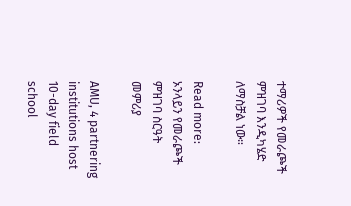ተማሪዎች የመራጮች ምዝገባ እንዲካሄድ ለማስቻል ነው።

Read more: ኦንላይን የመራጮች ምዝገባ ስርዓት መምሪያ

AMU, 4 partnering institutions host 10-day field school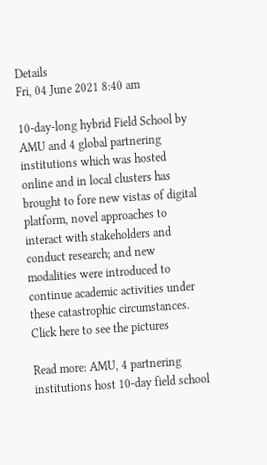Details
Fri, 04 June 2021 8:40 am

10-day-long hybrid Field School by AMU and 4 global partnering institutions which was hosted online and in local clusters has brought to fore new vistas of digital platform, novel approaches to interact with stakeholders and conduct research; and new modalities were introduced to continue academic activities under these catastrophic circumstances.  Click here to see the pictures

Read more: AMU, 4 partnering institutions host 10-day field school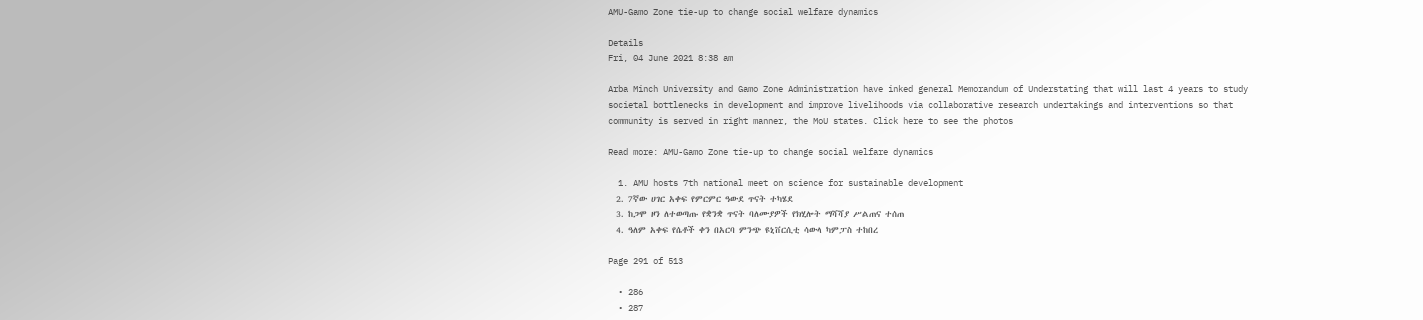AMU-Gamo Zone tie-up to change social welfare dynamics

Details
Fri, 04 June 2021 8:38 am

Arba Minch University and Gamo Zone Administration have inked general Memorandum of Understating that will last 4 years to study societal bottlenecks in development and improve livelihoods via collaborative research undertakings and interventions so that community is served in right manner, the MoU states. Click here to see the photos

Read more: AMU-Gamo Zone tie-up to change social welfare dynamics

  1. AMU hosts 7th national meet on science for sustainable development
  2. 7ኛው ሀገር አቀፍ የምርምር ዓውደ ጥናት ተካሄደ
  3. ከጋሞ ዞን ለተወጣጡ የቋንቋ ጥናት ባለሙያዎች የክሂሎት ማሻሻያ ሥልጠና ተሰጠ
  4. ዓለም አቀፍ የሴቶች ቀን በአርባ ምንጭ ዩኒቨርሲቲ ሳውላ ካምፓስ ተከበረ

Page 291 of 513

  • 286
  • 287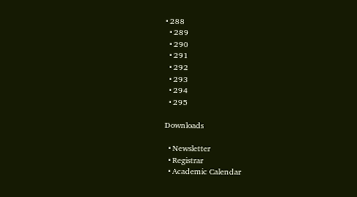• 288
  • 289
  • 290
  • 291
  • 292
  • 293
  • 294
  • 295

Downloads

  • Newsletter
  • Registrar
  • Academic Calendar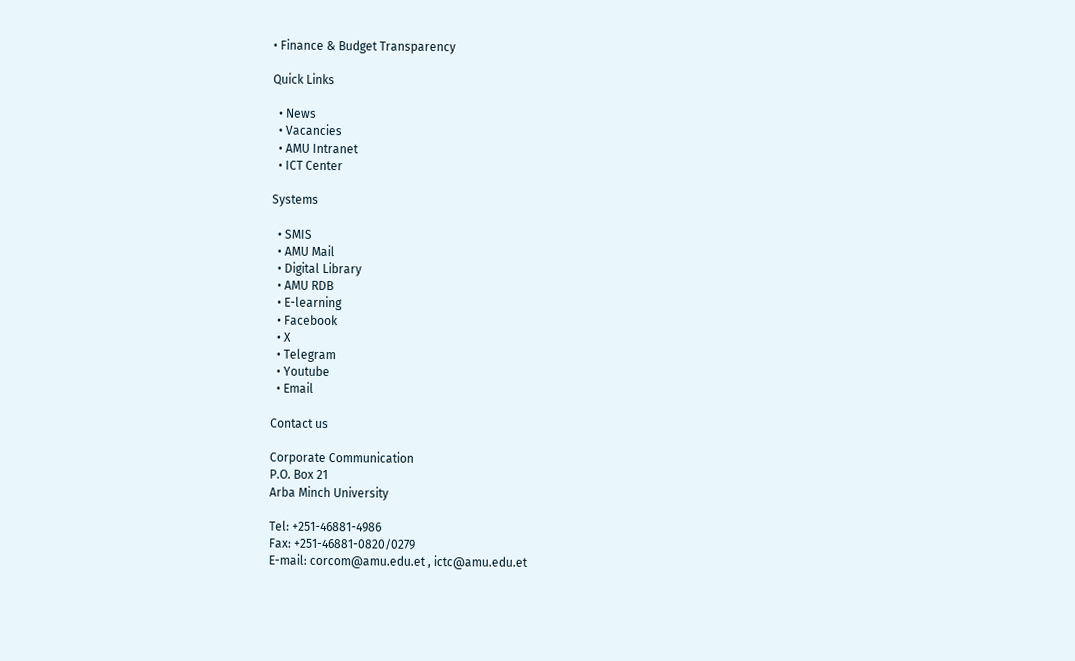• Finance & Budget Transparency

Quick Links

  • News
  • Vacancies
  • AMU Intranet
  • ICT Center

Systems

  • SMIS
  • AMU Mail
  • Digital Library
  • AMU RDB
  • E-learning
  • Facebook
  • X
  • Telegram
  • Youtube
  • Email

Contact us

Corporate Communication
P.O. Box 21
Arba Minch University

Tel: +251-46881-4986
Fax: +251-46881-0820/0279
E-mail: corcom@amu.edu.et , ictc@amu.edu.et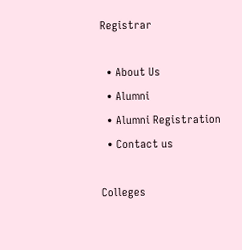Registrar

  • About Us
  • Alumni
  • Alumni Registration
  • Contact us

Colleges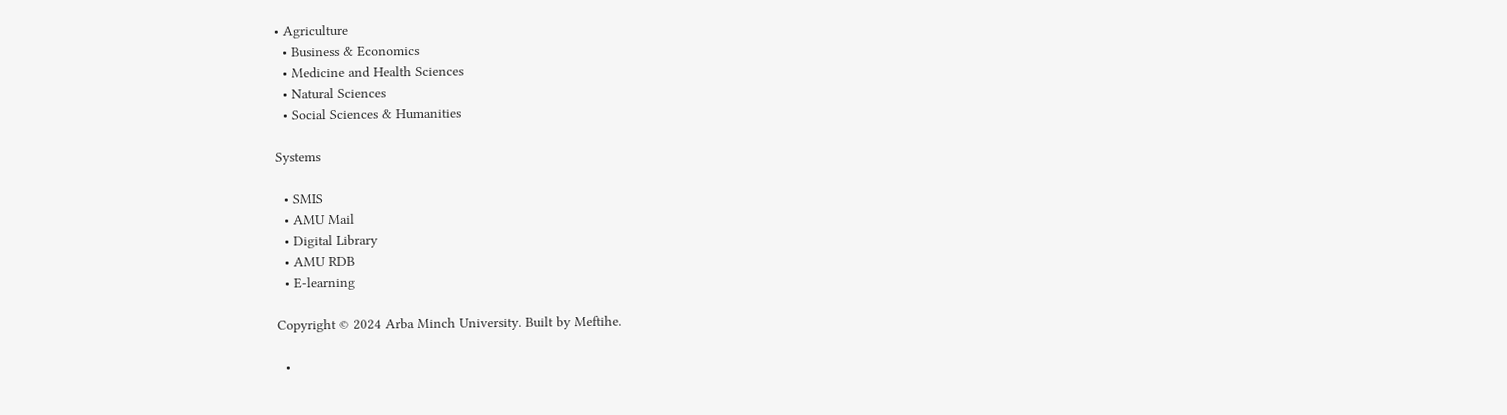• Agriculture
  • Business & Economics
  • Medicine and Health Sciences
  • Natural Sciences
  • Social Sciences & Humanities

Systems

  • SMIS
  • AMU Mail
  • Digital Library
  • AMU RDB
  • E-learning

Copyright © 2024 Arba Minch University. Built by Meftihe.

  •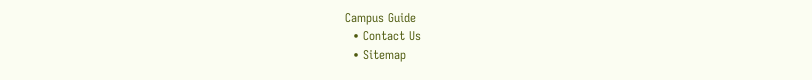Campus Guide
  • Contact Us
  • Sitemap